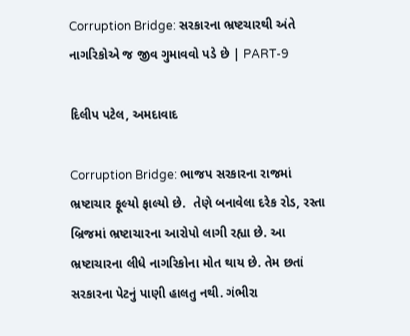Corruption Bridge: સરકારના ભ્રષ્ટચારથી અંતે નાગરિકોએ જ જીવ ગુમાવવો પડે છે | PART-9

દિલીપ પટેલ, અમદાવાદ

Corruption Bridge: ભાજપ સરકારના રાજમાં ભ્રષ્ટાચાર ફૂલ્યો ફાલ્યો છે.  તેણે બનાવેલા દરેક રોડ, રસ્તા બ્રિજમાં ભ્રષ્ટાચારના આરોપો લાગી રહ્યા છે. આ ભ્રષ્ટાચારના લીધે નાગરિકોના મોત થાય છે. તેમ છતાં સરકારના પેટનું પાણી હાલતુ નથી. ગંભીરા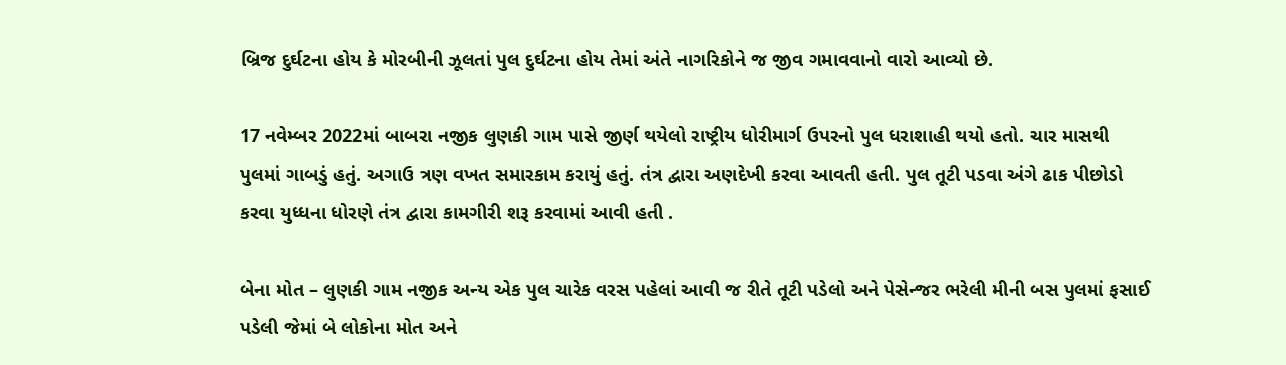બ્રિજ દુર્ઘટના હોય કે મોરબીની ઝૂલતાં પુલ દુર્ઘટના હોય તેમાં અંતે નાગરિકોને જ જીવ ગમાવવાનો વારો આવ્યો છે.

17 નવેમ્બર 2022માં બાબરા નજીક લુણકી ગામ પાસે જીર્ણ થયેલો રાષ્ટ્રીય ધોરીમાર્ગ ઉપરનો પુલ ધરાશાહી થયો હતો. ચાર માસથી પુલમાં ગાબડું હતું. અગાઉ ત્રણ વખત સમારકામ કરાયું હતું. તંત્ર દ્વારા અણદેખી કરવા આવતી હતી. પુલ તૂટી પડવા અંગે ઢાક પીછોડો કરવા યુધ્ધના ધોરણે તંત્ર દ્વારા કામગીરી શરૂ કરવામાં આવી હતી .

બેના મોત – લુણકી ગામ નજીક અન્ય એક પુલ ચારેક વરસ પહેલાં આવી જ રીતે તૂટી પડેલો અને પેસેન્જર ભરેલી મીની બસ પુલમાં ફસાઈ પડેલી જેમાં બે લોકોના મોત અને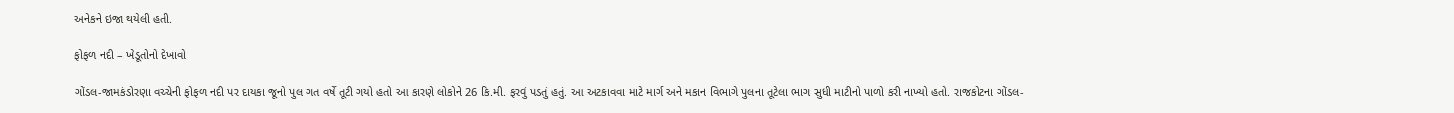અનેકને ઇજા થયેલી હતી.

ફોફળ નદી – ખેડૂતોનો દેખાવો

ગોંડલ-જામકંડોરણા વચ્ચેની ફોફળ નદી પર દાયકા જૂનો પુલ ગત વર્ષે તૂટી ગયો હતો આ કારણે લોકોને 26 કિ.મી. ફરવું પડતું હતું. આ અટકાવવા માટે માર્ગ અને મકાન વિભાગે પુલના તૂટેલા ભાગ સુધી માટીનો પાળો કરી નાખ્યો હતો. રાજકોટના ગોંડલ-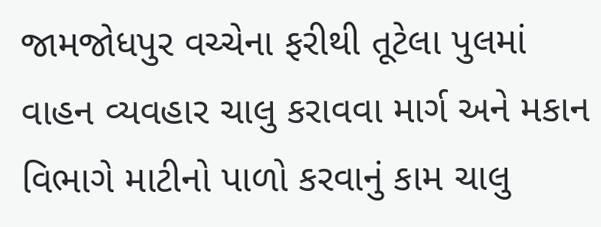જામજોધપુર વચ્ચેના ફરીથી તૂટેલા પુલમાં વાહન વ્યવહાર ચાલુ કરાવવા માર્ગ અને મકાન વિભાગે માટીનો પાળો કરવાનું કામ ચાલુ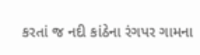કરતાં જ નદી કાંઠેના રંગપર ગામના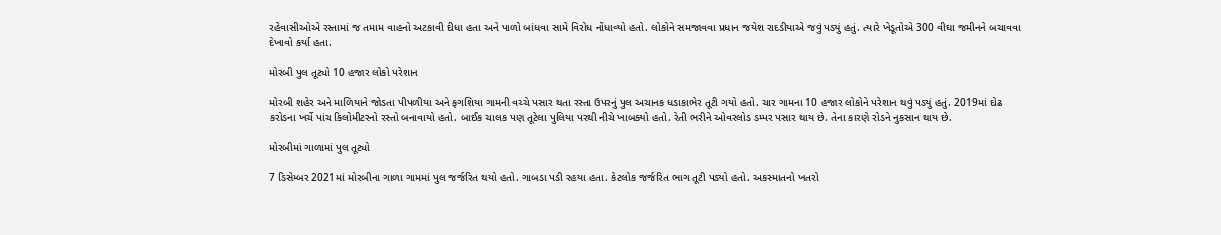રહેવાસીઓએ રસ્તામાં જ તમામ વાહનો અટકાવી દીધા હતા અને પાળો બાંધવા સામે વિરોધ નોંધાવ્યો હતો. લોકોને સમજાવવા પ્રધાન જયેશ રાદડીયાએ જવું પડ્યું હતું. ત્યારે ખેડૂતોએ 300 વીઘા જમીનને બચાવવા દેખાવો કર્યા હતા.

મોરબી પુલ તૂટ્યો 10 હજાર લોકો પરેશાન

મોરબી શહેર અને માળિયાને જોડતા પીપળીયા અને ફગશિયા ગામની વચ્ચે પસાર થતા રસ્તા ઉપરનું પુલ અચાનક ધડાકાભેર તૂટી ગયો હતો. ચાર ગામના 10 હજાર લોકોને પરેશાન થવું પડ્યું હતું. 2019માં દોઢ કરોડના ખર્ચે પાંચ કિલોમીટરનો રસ્તો બનાવાયો હતો. બાઈક ચાલક પણ તૂટેલા પુલિયા પરથી નીચે ખાબક્યો હતો. રેતી ભરીને ઓવરલોડ ડમ્પર પસાર થાય છે. તેના કારણે રોડને નુકસાન થાય છે.

મોરબીમાં ગાળામાં પુલ તૂટ્યો

7 ડિસેમ્બર 2021માં મોરબીના ગાળા ગામમાં પુલ જર્જરિત થયો હતો. ગાબડા પડી રહયા હતા. કેટલોક જર્જરિત ભાગ તૂટી પડ્યો હતો. અકસ્માતનો ખતરો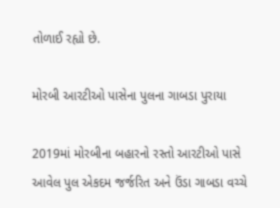તોળાઈ રહ્યો છે.

મોરબી આરટીઓ પાસેના પુલના ગાબડા પુરાયા

2019માં મોરબીના બહારનો રસ્તો આરટીઓ પાસે આવેલ પુલ એકદમ જર્જરિત અને ઉંડા ગાબડા વચ્ચે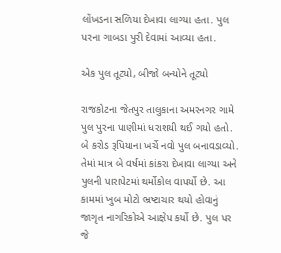લોંખડના સળિયા દેખાવા લાગ્યા હતા. પુલ પરના ગાબડા પુરી દેવામાં આવ્યા હતા.

એક પુલ તૂટ્યો, બીજો બન્યોને તૂટ્યો

રાજકોટના જેતપુર તાલુકાના અમરનગર ગામે પુલ પુરના પાણીમાં ધરાશયી થઈ ગયો હતો. બે કરોડ રૂપિયાના ખર્ચે નવો પુલ બનાવડાવ્યો. તેમાં માત્ર બે વર્ષમાં કાંકરા દેખાવા લાગ્યા અને પુલની પારાપેટમાં થર્મોકોલ વાપર્યો છે. આ કામમાં ખુબ મોટો ભ્રષ્ટાચાર થયો હોવાનું જાગૃત નાગરિકોએ આક્ષેપ કર્યો છે. પુલ પર જે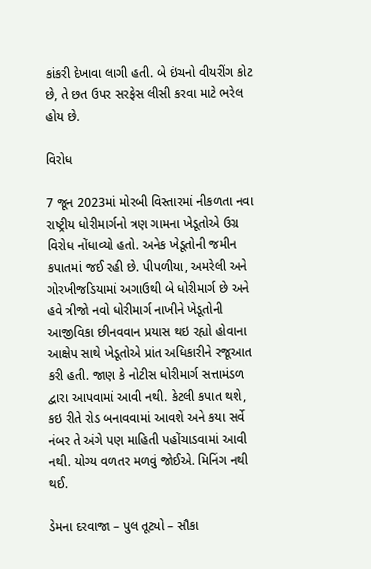કાંકરી દેખાવા લાગી હતી. બે ઇંચનો વીયરીંગ કોટ છે, તે છત ઉપર સરફેસ લીસી કરવા માટે ભરેલ હોય છે.

વિરોધ

7 જૂન 2023માં મોરબી વિસ્તારમાં નીકળતા નવા રાષ્ટ્રીય ધોરીમાર્ગનો ત્રણ ગામના ખેડૂતોએ ઉગ્ર વિરોધ નોંધાવ્યો હતો. અનેક ખેડૂતોની જમીન કપાતમાં જઈ રહી છે. પીપળીયા, અમરેલી અને ગોરખીજડિયામાં અગાઉથી બે ધોરીમાર્ગ છે અને હવે ત્રીજો નવો ધોરીમાર્ગ નાખીને ખેડૂતોની આજીવિકા છીનવવાન પ્રયાસ થઇ રહ્યો હોવાના આક્ષેપ સાથે ખેડૂતોએ પ્રાંત અધિકારીને રજૂઆત કરી હતી. જાણ કે નોટીસ ધોરીમાર્ગ સત્તામંડળ દ્વારા આપવામાં આવી નથી. કેટલી કપાત થશે, કઇ રીતે રોડ બનાવવામાં આવશે અને કયા સર્વે નંબર તે અંગે પણ માહિતી પહોંચાડવામાં આવી નથી. યોગ્ય વળતર મળવું જોઈએ. મિનિંગ નથી થઈ.

ડેમના દરવાજા – પુલ તૂટ્યો – સૌકા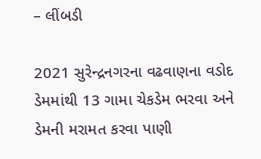– લીંબડી

2021 સુરેન્દ્રનગરના વઢવાણના વડોદ ડેમમાંથી 13 ગામા ચેકડેમ ભરવા અને ડેમની મરામત કરવા પાણી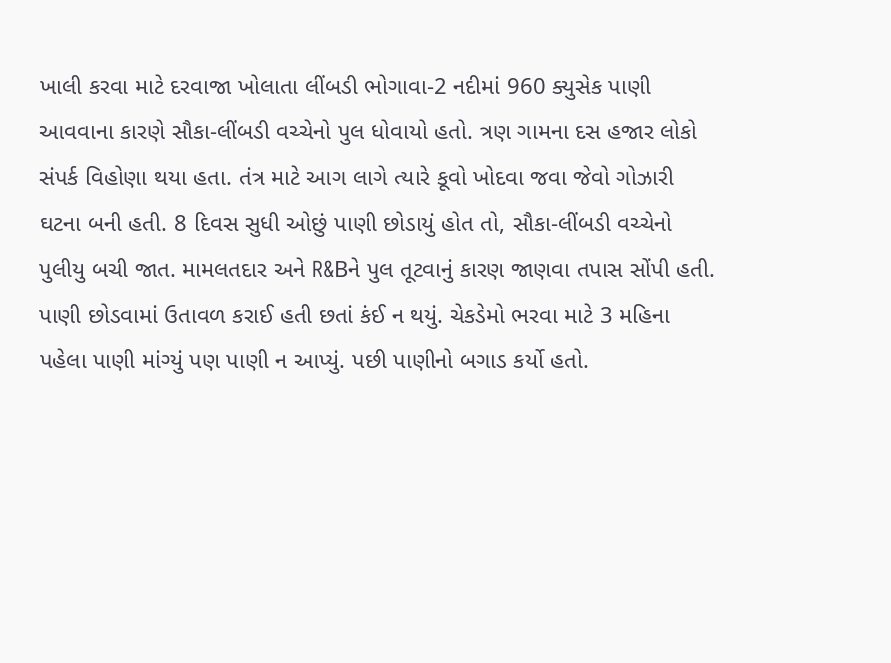ખાલી કરવા માટે દરવાજા ખોલાતા લીંબડી ભોગાવા-2 નદીમાં 960 ક્યુસેક પાણી આવવાના કારણે સૌકા-લીંબડી વચ્ચેનો પુલ ધોવાયો હતો. ત્રણ ગામના દસ હજાર લોકો સંપર્ક વિહોણા થયા હતા. તંત્ર માટે આગ લાગે ત્યારે કૂવો ખોદવા જવા જેવો ગોઝારી ઘટના બની હતી. 8 દિવસ સુધી ઓછું પાણી છોડાયું હોત તો, સૌકા-લીંબડી વચ્ચેનો પુલીયુ બચી જાત. મામલતદાર અને R&Bને પુલ તૂટવાનું કારણ જાણવા તપાસ સોંપી હતી. પાણી છોડવામાં ઉતાવળ કરાઈ હતી છતાં કંઈ ન થયું. ચેકડેમો ભરવા માટે 3 મહિના પહેલા પાણી માંગ્યું પણ પાણી ન આપ્યું. પછી પાણીનો બગાડ કર્યો હતો.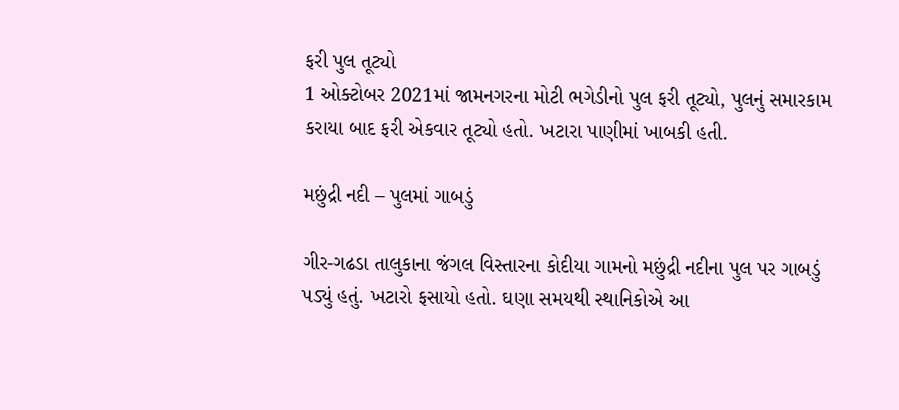ફરી પુલ તૂટ્યો
1 ઓક્ટોબર 2021માં જામનગરના મોટી ભગેડીનો પુલ ફરી તૂટ્યો, પુલનું સમારકામ કરાયા બાદ ફરી એકવાર તૂટ્યો હતો. ખટારા પાણીમાં ખાબકી હતી.

મછુંદ્રી નદી – પુલમાં ગાબડું

ગીર-ગઢડા તાલુકાના જંગલ વિસ્તારના કોદીયા ગામનો મછુંદ્રી નદીના પુલ પર ગાબડું પડ્યું હતું. ખટારો ફસાયો હતો. ઘણા સમયથી સ્થાનિકોએ આ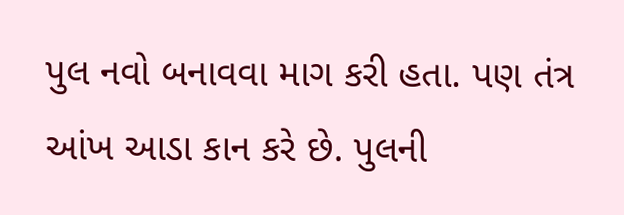પુલ નવો બનાવવા માગ કરી હતા. પણ તંત્ર આંખ આડા કાન કરે છે. પુલની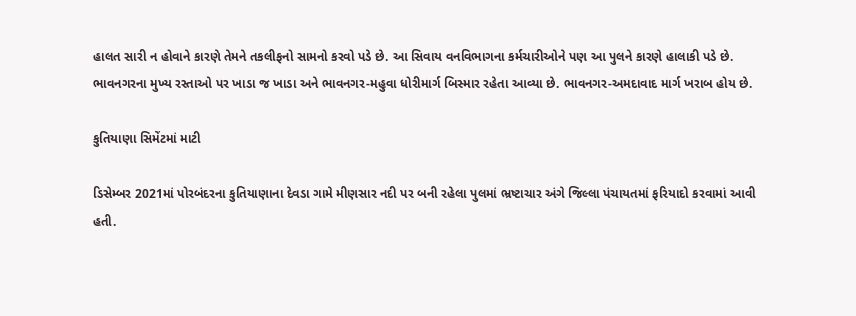હાલત સારી ન હોવાને કારણે તેમને તકલીફનો સામનો કરવો પડે છે. આ સિવાય વનવિભાગના કર્મચારીઓને પણ આ પુલને કારણે હાલાકી પડે છે.
ભાવનગરના મુખ્ય રસ્તાઓ પર ખાડા જ ખાડા અને ભાવનગર-મહુવા ધોરીમાર્ગ બિસ્માર રહેતા આવ્યા છે. ભાવનગર-અમદાવાદ માર્ગ ખરાબ હોય છે.

કુતિયાણા સિમેંટમાં માટી

ડિસેમ્બર 2021માં પોરબંદરના કુતિયાણાના દેવડા ગામે મીણસાર નદી પર બની રહેલા પુલમાં ભ્રષ્ટાચાર અંગે જિલ્લા પંચાયતમાં ફરિયાદો કરવામાં આવી હતી.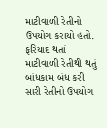માટીવાળી રેતીનો ઉપયોગ કરાયો હતો. ફરિયાદ થતાં માટીવાળી રેતીથી થતું બાંધકામ બંધ કરી સારી રેતીનો ઉપયોગ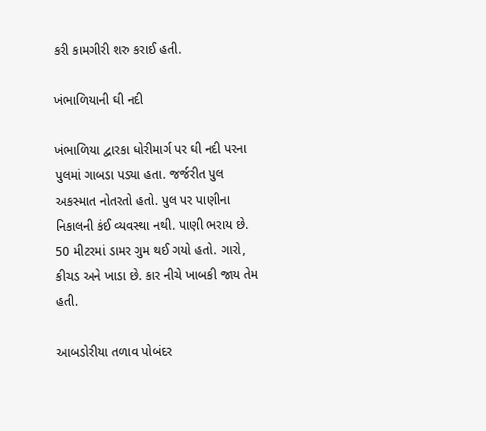કરી કામગીરી શરુ કરાઈ હતી.

ખંભાળિયાની ઘી નદી

ખંભાળિયા દ્વારકા ધોરીમાર્ગ પર ઘી નદી પરના પુલમાં ગાબડા પડ્યા હતા. જર્જરીત પુલ અકસ્માત નોતરતો હતો. પુલ પર પાણીના નિકાલની કંઈ વ્યવસ્થા નથી. પાણી ભરાય છે. 50 મીટરમાં ડામર ગુમ થઈ ગયો હતો. ગારો, કીચડ અને ખાડા છે. કાર નીચે ખાબકી જાય તેમ હતી.

આબડોરીયા તળાવ પોબંદર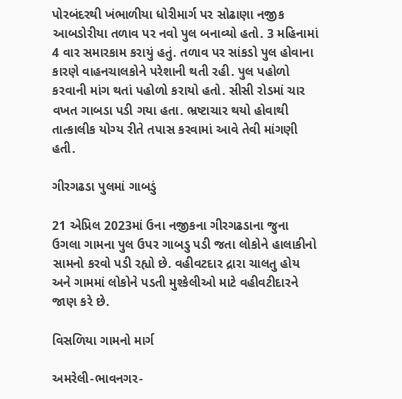પોરબંદરથી ખંભાળીયા ધોરીમાર્ગ પર સોઢાણા નજીક આબડોરીયા તળાવ પર નવો પુલ બનાવ્યો હતો. 3 મહિનામાં 4 વાર સમારકામ કરાયું હતું. તળાવ પર સાંકડો પુલ હોવાના કારણે વાહનચાલકોને પરેશાની થતી રહી. પુલ પહોળો કરવાની માંગ થતાં પહોળો કરાયો હતો. સીસી રોડમાં ચાર વખત ગાબડા પડી ગયા હતા. ભ્રષ્ટાચાર થયો હોવાથી તાત્કાલીક યોગ્ય રીતે તપાસ કરવામાં આવે તેવી માંગણી હતી.

ગીરગઢડા પુલમાં ગાબડું

21 એપ્રિલ 2023માં ઉના નજીકના ગીરગઢડાના જુના ઉગલા ગામના પુલ ઉપર ગાબડુ પડી જતા લોકોને હાલાકીનો સામનો કરવો પડી રહ્યો છે. વહીવટદાર દ્રારા ચાલતુ હોય અને ગામમાં લોકોને પડતી મુશ્કેલીઓ માટે વહીવટીદારને જાણ કરે છે.

વિસળિયા ગામનો માર્ગ

અમરેલી-ભાવનગર-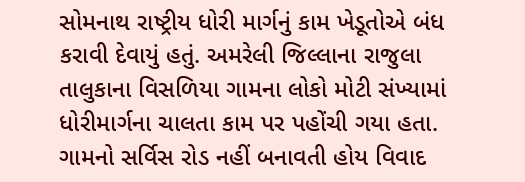સોમનાથ રાષ્ટ્રીય ધોરી માર્ગનું કામ ખેડૂતોએ બંધ કરાવી દેવાયું હતું. અમરેલી જિલ્લાના રાજુલા તાલુકાના વિસળિયા ગામના લોકો મોટી સંખ્યામાં ધોરીમાર્ગના ચાલતા કામ પર પહોંચી ગયા હતા. ગામનો સર્વિસ રોડ નહીં બનાવતી હોય વિવાદ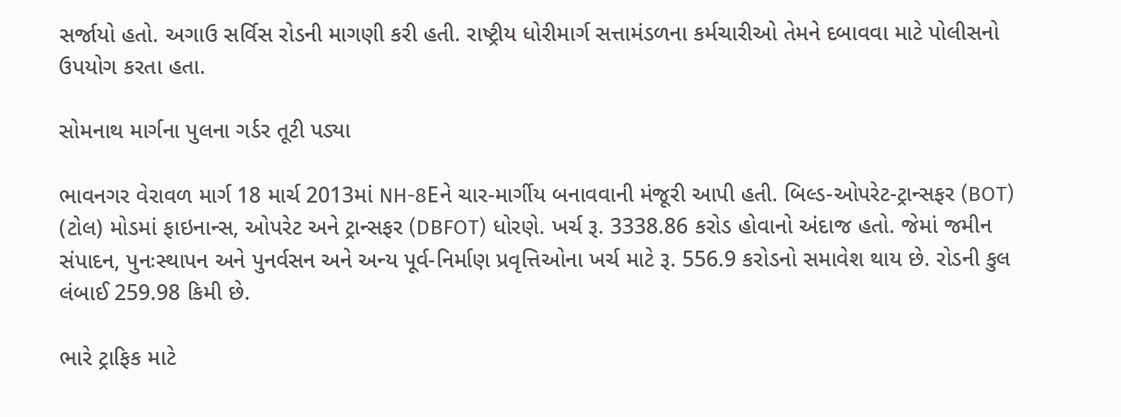સર્જાયો હતો. અગાઉ સર્વિસ રોડની માગણી કરી હતી. રાષ્ટ્રીય ધોરીમાર્ગ સત્તામંડળના કર્મચારીઓ તેમને દબાવવા માટે પોલીસનો ઉપયોગ કરતા હતા.

સોમનાથ માર્ગના પુલના ગર્ડર તૂટી પડ્યા

ભાવનગર વેરાવળ માર્ગ 18 માર્ચ 2013માં NH-8Eને ચાર-માર્ગીય બનાવવાની મંજૂરી આપી હતી. બિલ્ડ-ઓપરેટ-ટ્રાન્સફર (BOT) (ટોલ) મોડમાં ફાઇનાન્સ, ઓપરેટ અને ટ્રાન્સફર (DBFOT) ધોરણે. ખર્ચ રૂ. 3338.86 કરોડ હોવાનો અંદાજ હતો. જેમાં જમીન સંપાદન, પુનઃસ્થાપન અને પુનર્વસન અને અન્ય પૂર્વ-નિર્માણ પ્રવૃત્તિઓના ખર્ચ માટે રૂ. 556.9 કરોડનો સમાવેશ થાય છે. રોડની કુલ લંબાઈ 259.98 કિમી છે.

ભારે ટ્રાફિક માટે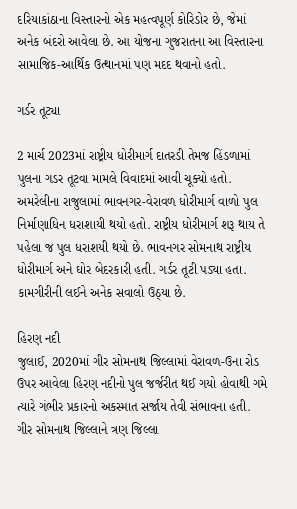દરિયાકાંઠાના વિસ્તારનો એક મહત્વપૂર્ણ કોરિડોર છે, જેમાં અનેક બંદરો આવેલા છે. આ યોજના ગુજરાતના આ વિસ્તારના સામાજિક-આર્થિક ઉત્થાનમાં પણ મદદ થવાનો હતો.

ગર્ડર તૂટ્યા

2 માર્ચ 2023માં રાષ્ટ્રીય ધોરીમાર્ગ દાતરડી તેમજ હિંડળામાં પુલના ગડર તૂટવા મામલે વિવાદમાં આવી ચૂક્યો હતો. અમરેલીના રાજુલામાં ભાવનગર-વેરાવળ ધોરીમાર્ગ વાળો પુલ નિર્માણાધિન ધરાશાયી થયો હતો. રાષ્ટ્રીય ધોરીમાર્ગ શરૂ થાય તે પહેલા જ પુલ ધરાશયી થયો છે. ભાવનગર સોમનાથ રાષ્ટ્રીય ધોરીમાર્ગ અને ઘોર બેદરકારી હતી. ગર્ડર તૂટી પડ્યા હતા. કામગીરીની લઈને અનેક સવાલો ઉઠ્યા છે.

હિરણ નદી
જુલાઈ, 2020માં ગીર સોમનાથ જિલ્લામાં વેરાવળ-ઉના રોડ ઉપર આવેલા હિરણ નદીનો પુલ જર્જરીત થઈ ગયો હોવાથી ગમે ત્યારે ગંભીર પ્રકારનો અકસ્માત સર્જાય તેવી સંભાવના હતી. ગીર સોમનાથ જિલ્લાને ત્રણ જિલ્લા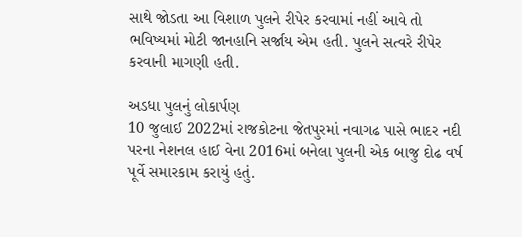સાથે જોડતા આ વિશાળ પુલને રીપેર કરવામાં નહીં આવે તો ભવિષ્યમાં મોટી જાનહાનિ સર્જાય એમ હતી. પુલને સત્વરે રીપેર કરવાની માગણી હતી.

અડધા પુલનું લોકાર્પણ
10 જુલાઈ 2022માં રાજકોટના જેતપુરમાં નવાગઢ પાસે ભાદર નદી પરના નેશનલ હાઈ વેના 2016માં બનેલા પુલની એક બાજુ દોઢ વર્ષ પૂર્વે સમારકામ કરાયું હતું.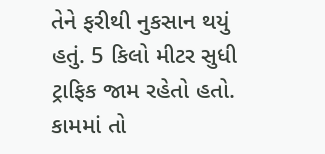તેને ફરીથી નુકસાન થયું હતું. 5 કિલો મીટર સુધી ટ્રાફિક જામ રહેતો હતો. કામમાં તો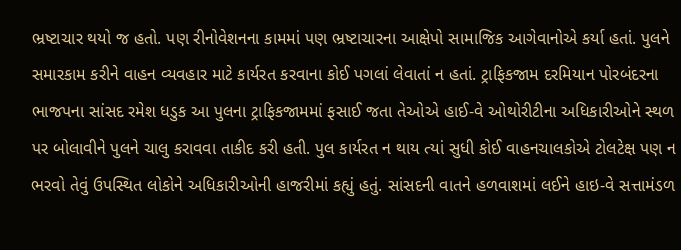ભ્રષ્ટાચાર થયો જ હતો. પણ રીનોવેશનના કામમાં પણ ભ્રષ્ટાચારના આક્ષેપો સામાજિક આગેવાનોએ કર્યા હતાં. પુલને સમારકામ કરીને વાહન વ્યવહાર માટે કાર્યરત કરવાના કોઈ પગલાં લેવાતાં ન હતાં. ટ્રાફિકજામ દરમિયાન પોરબંદરના ભાજપના સાંસદ રમેશ ધડુક આ પુલના ટ્રાફિકજામમાં ફસાઈ જતા તેઓએ હાઈ-વે ઓથોરીટીના અધિકારીઓને સ્થળ પર બોલાવીને પુલને ચાલુ કરાવવા તાકીદ કરી હતી. પુલ કાર્યરત ન થાય ત્યાં સુધી કોઈ વાહનચાલકોએ ટોલટેક્ષ પણ ન ભરવો તેવું ઉપસ્થિત લોકોને અધિકારીઓની હાજરીમાં કહ્યું હતું. સાંસદની વાતને હળવાશમાં લઈને હાઇ-વે સત્તામંડળ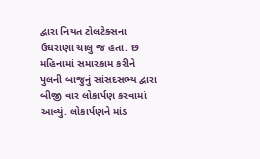દ્વારા નિયત ટોલટેક્સના ઉઘરાણા ચાલુ જ હતા. છ મહિનામાં સમારકામ કરીને પુલની બાજુનું સાંસદસભ્ય દ્વારા બીજી વાર લોકાર્પણ કરવામાં આવ્યું. લોકાર્પણને માંડ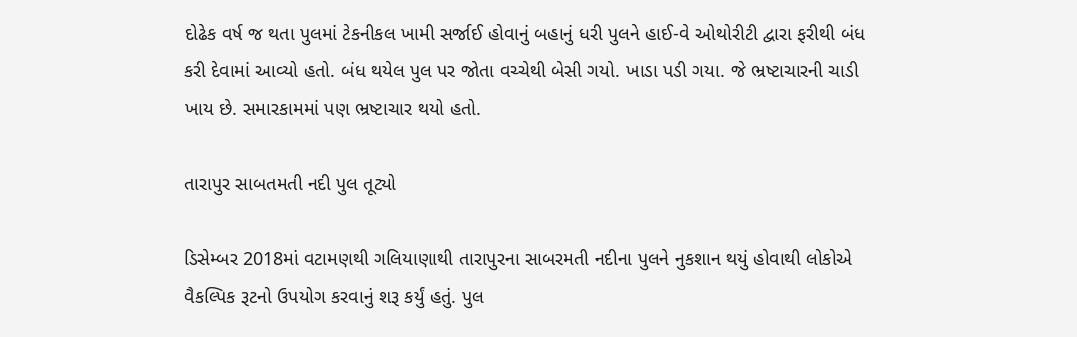દોઢેક વર્ષ જ થતા પુલમાં ટેકનીકલ ખામી સર્જાઈ હોવાનું બહાનું ધરી પુલને હાઈ-વે ઓથોરીટી દ્વારા ફરીથી બંધ કરી દેવામાં આવ્યો હતો. બંધ થયેલ પુલ પર જોતા વચ્ચેથી બેસી ગયો. ખાડા પડી ગયા. જે ભ્રષ્ટાચારની ચાડી ખાય છે. સમારકામમાં પણ ભ્રષ્ટાચાર થયો હતો.

તારાપુર સાબતમતી નદી પુલ તૂટ્યો

ડિસેમ્બર 2018માં વટામણથી ગલિયાણાથી તારાપુરના સાબરમતી નદીના પુલને નુકશાન થયું હોવાથી લોકોએ વૈકલ્પિક રૂટનો ઉપયોગ કરવાનું શરૂ કર્યું હતું. પુલ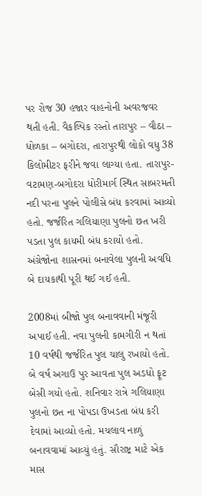પર રોજ 30 હજાર વાહનોની અવરજવર થતી હતી. વૈકલ્પિક રસ્તો તારાપુર – વૌઠા – ધોળકા – બગોદરા, તારાપુરથી લોકો વધુ 38 કિલોમીટર ફરીને જવા લાગ્યા હતા. તારાપુર-વટામણ-બગોદરા ધોરીમાર્ગ સ્થિત સાબરમતી નદી પરના પુલને પોલીસે બંધ કરવામાં આવ્યો હતો. જર્જરિત ગલિયાણા પુલનો છત ખરી પડતા પુલ કાયમી બંધ કરાયો હતો. અંગ્રેજોના શાસનમાં બનાવેલા પુલની અવધિ બે દાયકાથી પૂરી થઈ ગઈ હતી.

2008માં બીજો પુલ બનાવવાની મંજૂરી અપાઈ હતી. નવા પુલની કામગીરી ન થતાં 10 વર્ષથી જર્જરિત પુલ ચાલુ રખાયો હતો. બે વર્ષ અગાઉ પુર આવતા પુલ અડધો ફૂટ બેસી ગયો હતો. શનિવાર રાત્રે ગલિયાણા પુલનો છત ના પોપડા ઉખડતા બંધ કરી દેવામાં આવ્યો હતો. મચલાવ નાળું બનાવવામાં આવ્યું હતું. સૌરાષ્ટ્ર માટે એક માસ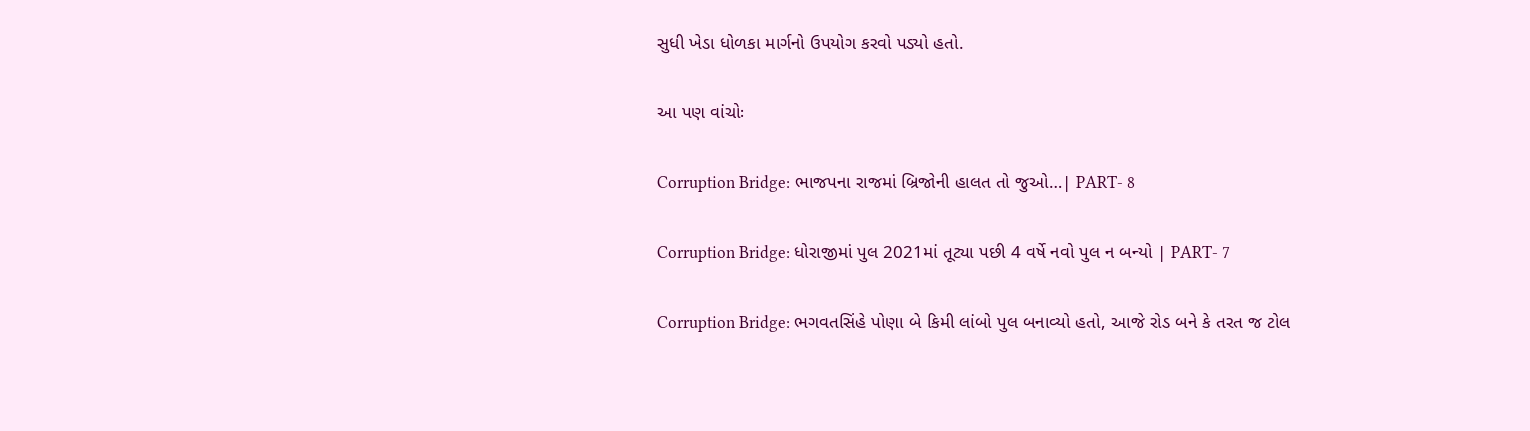સુધી ખેડા ધોળકા માર્ગનો ઉપયોગ કરવો પડ્યો હતો.

આ પણ વાંચોઃ

Corruption Bridge: ભાજપના રાજમાં બ્રિજોની હાલત તો જુઓ…| PART- 8

Corruption Bridge: ધોરાજીમાં પુલ 2021માં તૂટ્યા પછી 4 વર્ષે નવો પુલ ન બન્યો | PART- 7

Corruption Bridge: ભગવતસિંહે પોણા બે કિમી લાંબો પુલ બનાવ્યો હતો, આજે રોડ બને કે તરત જ ટોલ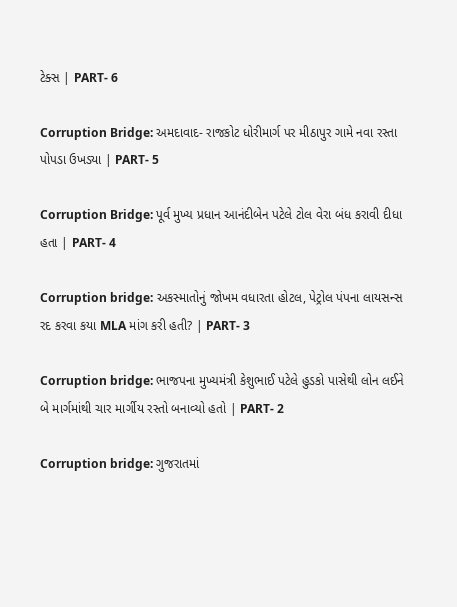ટેક્સ | PART- 6

Corruption Bridge: અમદાવાદ- રાજકોટ ધોરીમાર્ગ પર મીઠાપુર ગામે નવા રસ્તા પોપડા ઉખડ્યા | PART- 5

Corruption Bridge: પૂર્વ મુખ્ય પ્રધાન આનંદીબેન પટેલે ટોલ વેરા બંધ કરાવી દીધા હતા | PART- 4

Corruption bridge: અકસ્માતોનું જોખમ વધારતા હોટલ, પેટ્રોલ પંપના લાયસન્સ રદ કરવા કયા MLA માંગ કરી હતી? | PART- 3

Corruption bridge: ભાજપના મુખ્યમંત્રી કેશુભાઈ પટેલે હુડકો પાસેથી લોન લઈને બે માર્ગમાંથી ચાર માર્ગીય રસ્તો બનાવ્યો હતો | PART- 2

Corruption bridge: ગુજરાતમાં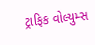ટ્રાફિક વોલ્યુમ્સ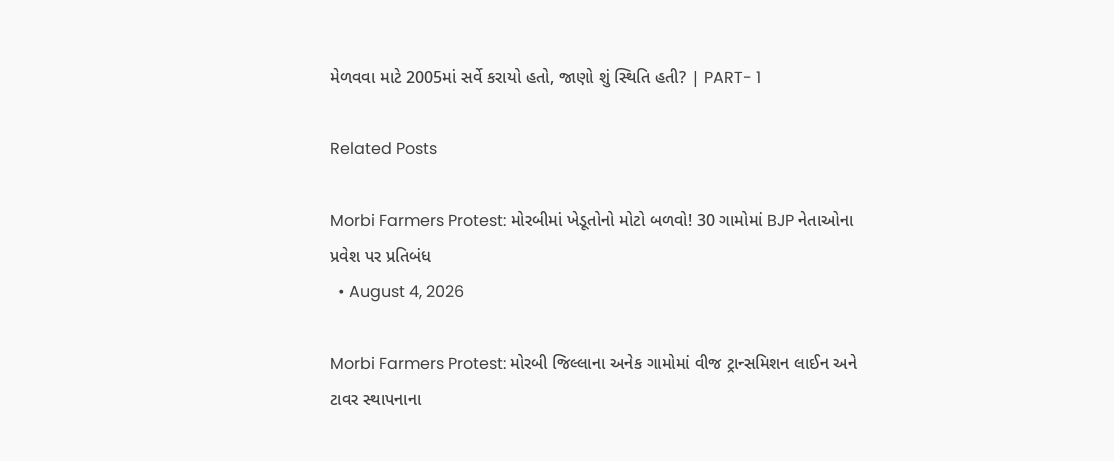મેળવવા માટે 2005માં સર્વે કરાયો હતો, જાણો શું સ્થિતિ હતી? | PART- 1

Related Posts

Morbi Farmers Protest: મોરબીમાં ખેડૂતોનો મોટો બળવો! 30 ગામોમાં BJP નેતાઓના પ્રવેશ પર પ્રતિબંધ
  • August 4, 2026

Morbi Farmers Protest: મોરબી જિલ્લાના અનેક ગામોમાં વીજ ટ્રાન્સમિશન લાઈન અને ટાવર સ્થાપનાના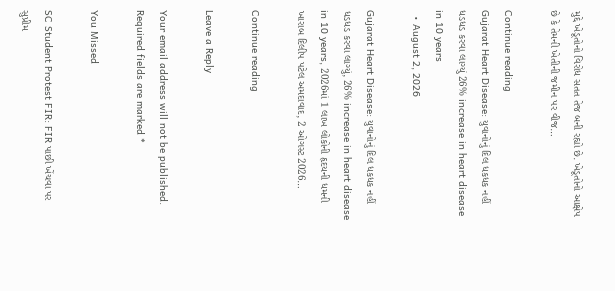મુદ્દે ખેડૂતોનો વિરોધ સતત તેજ બની રહ્યો છે. ખેડૂતોનો આક્ષેપ છે કે તેમની ખેતીની જમીન પર વીજ…

Continue reading
Gujarat Heart Disease: યુવાનોનું દિલ ધકધક નહીં ધડધડ કરવા લાગ્યું 26% increase in heart disease in 10 years
  • August 2, 2026

Gujarat Heart Disease: યુવાનોનું દિલ ધકધક નહીં ધડધડ કરવા લાગ્યું, 26% increase in heart disease in 10 years, 2026માં 1 લાખ લોકોની હૃદયની ધમની ખારાબ દિલીપ પટેલ અમદાવાદ, 2 ઓગસ્ટ 2026…

Continue reading

Leave a Reply

Your email address will not be published. Required fields are marked *

You Missed

SC Student Protest FIR: FIR પાછી ખેંચવા પર સુપ્રીમ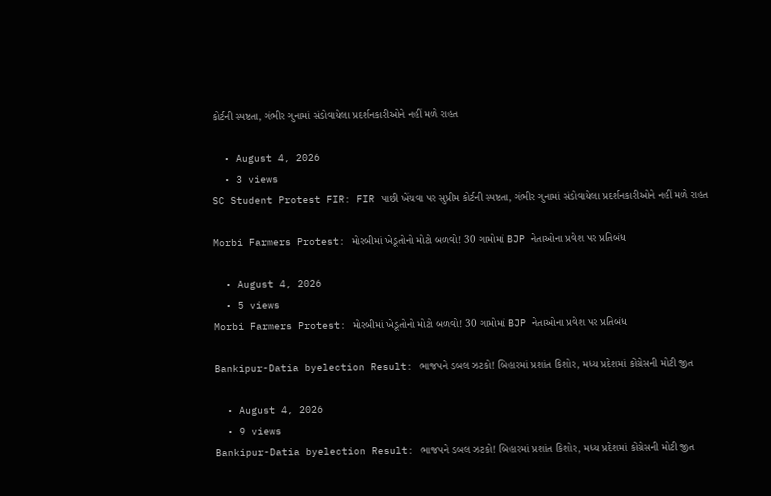કોર્ટની સ્પષ્ટતા, ગંભીર ગુનામાં સંડોવાયેલા પ્રદર્શનકારીઓને નહીં મળે રાહત

  • August 4, 2026
  • 3 views
SC Student Protest FIR: FIR પાછી ખેંચવા પર સુપ્રીમ કોર્ટની સ્પષ્ટતા, ગંભીર ગુનામાં સંડોવાયેલા પ્રદર્શનકારીઓને નહીં મળે રાહત

Morbi Farmers Protest: મોરબીમાં ખેડૂતોનો મોટો બળવો! 30 ગામોમાં BJP નેતાઓના પ્રવેશ પર પ્રતિબંધ

  • August 4, 2026
  • 5 views
Morbi Farmers Protest: મોરબીમાં ખેડૂતોનો મોટો બળવો! 30 ગામોમાં BJP નેતાઓના પ્રવેશ પર પ્રતિબંધ

Bankipur-Datia byelection Result: ભાજપને ડબલ ઝટકો! બિહારમાં પ્રશાંત કિશોર, મધ્ય પ્રદેશમાં કોંગ્રેસની મોટી જીત

  • August 4, 2026
  • 9 views
Bankipur-Datia byelection Result: ભાજપને ડબલ ઝટકો! બિહારમાં પ્રશાંત કિશોર, મધ્ય પ્રદેશમાં કોંગ્રેસની મોટી જીત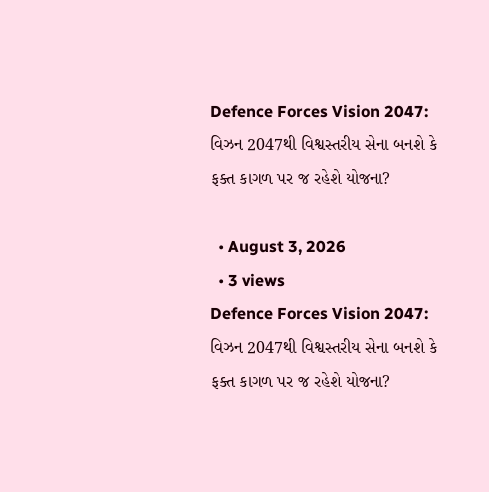Defence Forces Vision 2047: વિઝન 2047થી વિશ્વસ્તરીય સેના બનશે કે ફક્ત કાગળ પર જ રહેશે યોજના?

  • August 3, 2026
  • 3 views
Defence Forces Vision 2047: વિઝન 2047થી વિશ્વસ્તરીય સેના બનશે કે ફક્ત કાગળ પર જ રહેશે યોજના?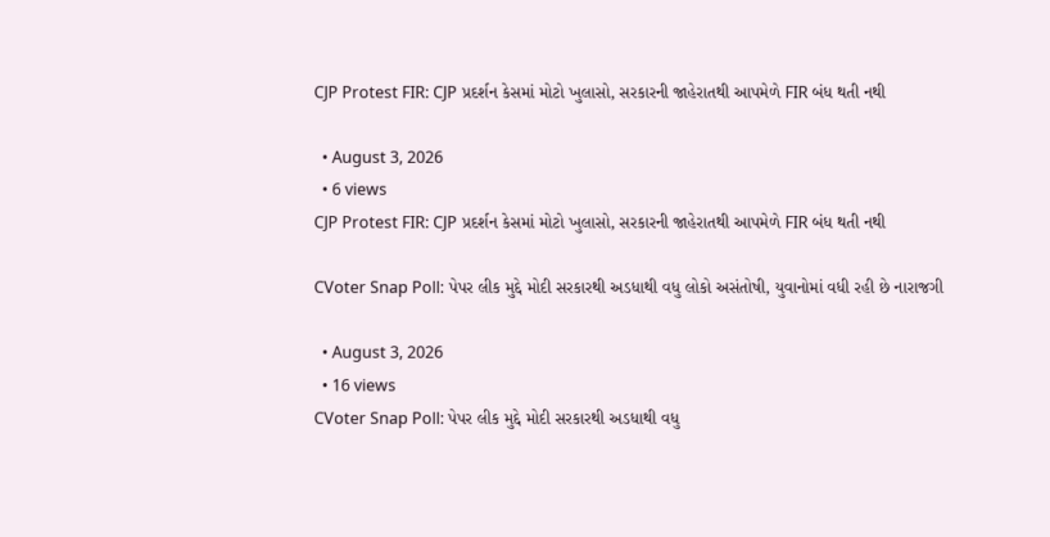CJP Protest FIR: CJP પ્રદર્શન કેસમાં મોટો ખુલાસો, સરકારની જાહેરાતથી આપમેળે FIR બંધ થતી નથી

  • August 3, 2026
  • 6 views
CJP Protest FIR: CJP પ્રદર્શન કેસમાં મોટો ખુલાસો, સરકારની જાહેરાતથી આપમેળે FIR બંધ થતી નથી

CVoter Snap Poll: પેપર લીક મુદ્દે મોદી સરકારથી અડધાથી વધુ લોકો અસંતોષી, યુવાનોમાં વધી રહી છે નારાજગી

  • August 3, 2026
  • 16 views
CVoter Snap Poll: પેપર લીક મુદ્દે મોદી સરકારથી અડધાથી વધુ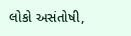લોકો અસંતોષી,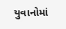યુવાનોમાં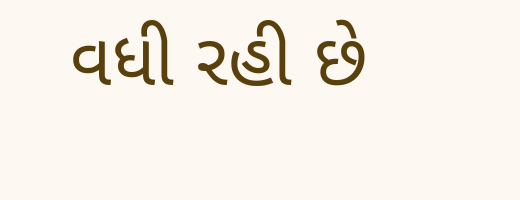વધી રહી છે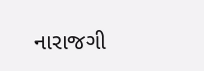નારાજગી